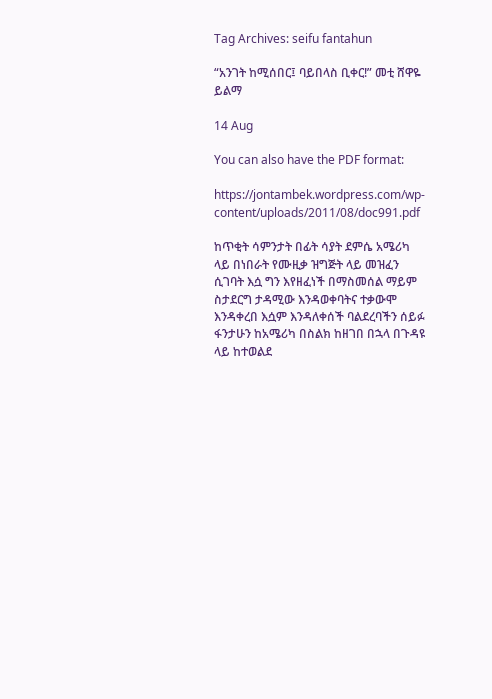Tag Archives: seifu fantahun

“አንገት ከሚሰበር፤ ባይበላስ ቢቀር!” መቲ ሸዋዬ ይልማ

14 Aug

You can also have the PDF format:

https://jontambek.wordpress.com/wp-content/uploads/2011/08/doc991.pdf

ከጥቂት ሳምንታት በፊት ሳያት ደምሴ አሜሪካ ላይ በነበራት የሙዚቃ ዝግጅት ላይ መዝፈን ሲገባት እሷ ግን እየዘፈነች በማስመሰል ማይም ስታደርግ ታዳሚው እንዳወቀባትና ተቃውሞ እንዳቀረበ እሷም እንዳለቀሰች ባልደረባችን ሰይፉ ፋንታሁን ከአሜሪካ በስልክ ከዘገበ በኋላ በጉዳዩ ላይ ከተወልደ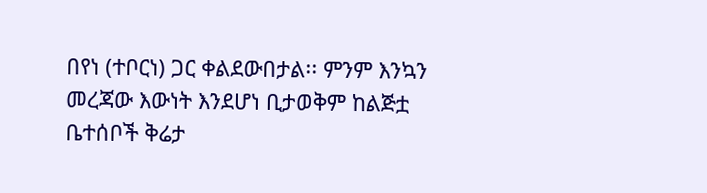በየነ (ተቦርነ) ጋር ቀልደውበታል፡፡ ምንም እንኳን መረጃው እውነት እንደሆነ ቢታወቅም ከልጅቷ ቤተሰቦች ቅሬታ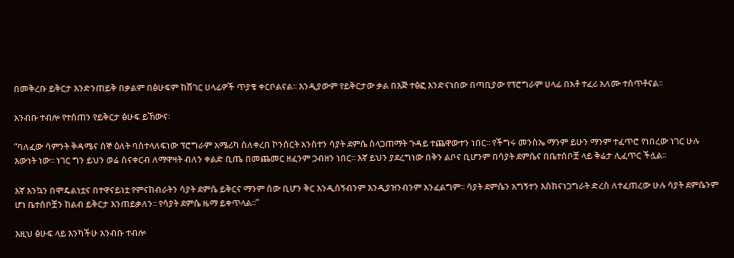በመቅረቡ ይቅርታ እንድንጠይቅ በቃልም በፅሁፍም ከሸገር ሀላፊዎች ጥያቄ ቀርቦልናል፡፡ እንዲያውም የይቅርታው ቃል በእጅ ተፅፎ እንድናነበው በጣቢያው የፕሮግራም ሀላፊ በአቶ ተፈሪ አለሙ ተሰጥቶናል፡፡

አንብቡ ተብሎ የተሰጠን የይቅርታ ፅሁፍ ይኸውና፡

“ባለፈው ሳምንት ቅዳሜና ሰኞ ዕለት ባስተላለፍነው ፕሮግራም አሜሪካ ስለቀረበ ኮንሰርት አንስተን ሳያት ደምሴ ስላጋጠማት ጉዳይ ተጨዋውተን ነበር፡፡ የችግሩ መንስኤ ማንም ይሁን ማንም ተፈጥሮ የነበረው ነገር ሁሉ እውነት ነው፡፡ ነገር ግን ይህን ወሬ ስናቀርብ ለማዋዛት ብለን ቀልድ ቢጤ በመጨመር ዘፈንም ጋብዘን ነበር፡፡ እኛ ይህን ያደረግነው በቅን ልቦና ቢሆንም በሳያት ደምሴና በቤተሰቦቿ ላይ ቅሬታ ሊፈጥር ችሏል፡፡

እኛ እንኳን በሞዴልነቷና በተዋናይነቷ የምናከብራትን ሳያት ደምሴ ይቅርና ማንም ሰው ቢሆን ቅር እንዲሰኝብንም እንዲያዝንብንም አንፈልግም፡፡ ሳያት ደምሴን አግኝተን እስክናነጋግራት ድረስ ለተፈጠረው ሁሉ ሳያት ደምሴንም ሆነ ቤተሰቦቿን ከልብ ይቅርታ እንጠይቃለን፡፡ የሳያት ደምሴ ዜማ ይቀጥላል፡፡”

እዚህ ፅሁፍ ላይ እንካችሁ አንብቡ ተብሎ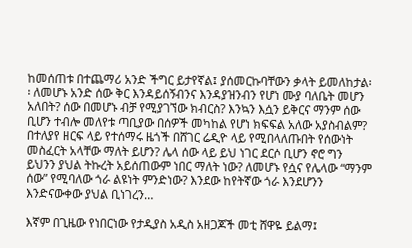ከመሰጠቱ በተጨማሪ አንድ ችግር ይታየኛል፤ ያሰመርኩባቸውን ቃላት ይመለከታል፡፡ ለመሆኑ አንድ ሰው ቅር እንዳይሰኝብንና እንዳያዝንብን የሆነ ሙያ ባለቤት መሆን አለበት? ሰው በመሆኑ ብቻ የሚያገኘው ክብርስ? እንኳን እሷን ይቅርና ማንም ሰው ቢሆን ተብሎ መለየቱ ጣቢያው በሰዎች መካከል የሆነ ክፍፍል አለው አያስብልም? በተለያየ ዘርፍ ላይ የተሰማሩ ዜጎች በሸገር ሬዲዮ ላይ የሚበላለጡበት የሰውነት መስፈርት አላቸው ማለት ይሆን? ሌላ ሰው ላይ ይህ ነገር ደርሶ ቢሆን ኖሮ ግን ይህንን ያህል ትኩረት አይሰጠውም ነበር ማለት ነው? ለመሆኑ የሷና የሌላው “ማንም ሰው” የሚባለው ጎራ ልዩነት ምንድነው? እንደው ከየትኛው ጎራ እንደሆንን እንድናውቀው ያህል ቢነገረን…

እኛም በጊዜው የነበርነው የታዲያስ አዲስ አዘጋጆች መቲ ሸዋዬ ይልማ፤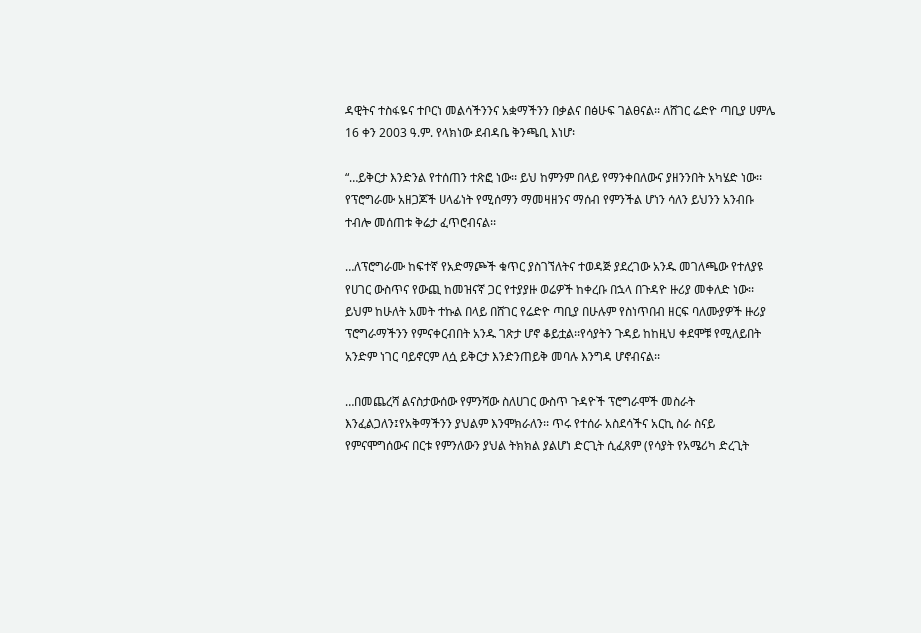ዳዊትና ተስፋዬና ተቦርነ መልሳችንንና አቋማችንን በቃልና በፅሁፍ ገልፀናል፡፡ ለሸገር ሬድዮ ጣቢያ ሀምሌ 16 ቀን 2003 ዓ.ም. የላክነው ደብዳቤ ቅንጫቢ እነሆ፡

“…ይቅርታ እንድንል የተሰጠን ተጽፎ ነው፡፡ ይህ ከምንም በላይ የማንቀበለውና ያዘንንበት አካሄድ ነው፡፡ የፕሮግራሙ አዘጋጆች ሀላፊነት የሚሰማን ማመዛዘንና ማሰብ የምንችል ሆነን ሳለን ይህንን አንብቡ ተብሎ መሰጠቱ ቅሬታ ፈጥሮብናል፡፡

…ለፕሮግራሙ ከፍተኛ የአድማጮች ቁጥር ያስገኘለትና ተወዳጅ ያደረገው አንዱ መገለጫው የተለያዩ የሀገር ውስጥና የውጪ ከመዝናኛ ጋር የተያያዙ ወሬዎች ከቀረቡ በኋላ በጉዳዮ ዙሪያ መቀለድ ነው፡፡ ይህም ከሁለት አመት ተኩል በላይ በሸገር የሬድዮ ጣቢያ በሁሉም የስነጥበብ ዘርፍ ባለሙያዎች ዙሪያ ፕሮግራማችንን የምናቀርብበት አንዱ ገጽታ ሆኖ ቆይቷል፡፡የሳያትን ጉዳይ ከከዚህ ቀደሞቹ የሚለይበት አንድም ነገር ባይኖርም ለሷ ይቅርታ እንድንጠይቅ መባሉ እንግዳ ሆኖብናል፡፡

…በመጨረሻ ልናስታውሰው የምንሻው ስለሀገር ውስጥ ጉዳዮች ፕሮግራሞች መስራት እንፈልጋለን፤የአቅማችንን ያህልም እንሞክራለን፡፡ ጥሩ የተሰራ አስደሳችና አርኪ ስራ ስናይ የምናሞግሰውና በርቱ የምንለውን ያህል ትክክል ያልሆነ ድርጊት ሲፈጸም (የሳያት የአሜሪካ ድረጊት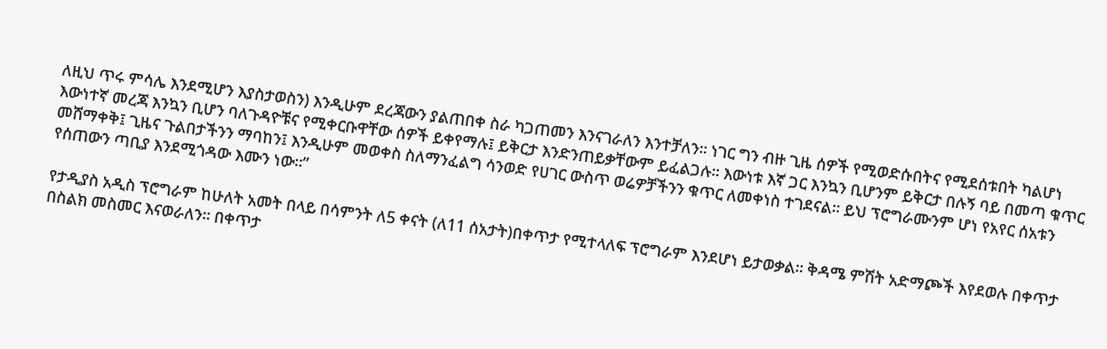ለዚህ ጥሩ ምሳሌ እንደሚሆን እያስታወስን) እንዲሁም ደረጃውን ያልጠበቀ ስራ ካጋጠመን እንናገራለን እንተቻለን፡፡ ነገር ግን ብዙ ጊዜ ሰዎች የሚወድሱበትና የሚደሰቱበት ካልሆነ እውነተኛ መረጃ እንኳን ቢሆን ባለጉዳዮቹና የሚቀርቡዋቸው ሰዎች ይቀየማሉ፤ ይቅርታ እንድንጠይቃቸውም ይፈልጋሉ፡፡ እውነቱ እኛ ጋር እንኳን ቢሆንም ይቅርታ በሉኝ ባይ በመጣ ቁጥር መሸማቀቅ፤ ጊዜና ጉልበታችንን ማባከን፤ እንዲሁም መወቀስ ስለማንፈልግ ሳንወድ የሀገር ውስጥ ወሬዎቻችንን ቁጥር ለመቀነስ ተገደናል፡፡ ይህ ፕሮግራሙንም ሆነ የአየር ሰአቱን የሰጠውን ጣቢያ እንደሚጎዳው እሙን ነው፡፡”

የታዲያስ አዲስ ፕሮግራም ከሁለት አመት በላይ በሳምንት ለ5 ቀናት (ለ11 ሰአታት)በቀጥታ የሚተላለፍ ፕሮግራም እንደሆነ ይታወቃል፡፡ ቅዳሜ ምሽት አድማጮች እየደወሉ በቀጥታ በስልክ መስመር እናወራለን፡፡ በቀጥታ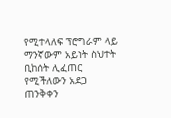የሚተላለፍ ፕሮግራም ላይ ማንኛውም አይነት ስህተት ቢከሰት ሊፈጠር የሚችለውን አደጋ ጠንቅቀን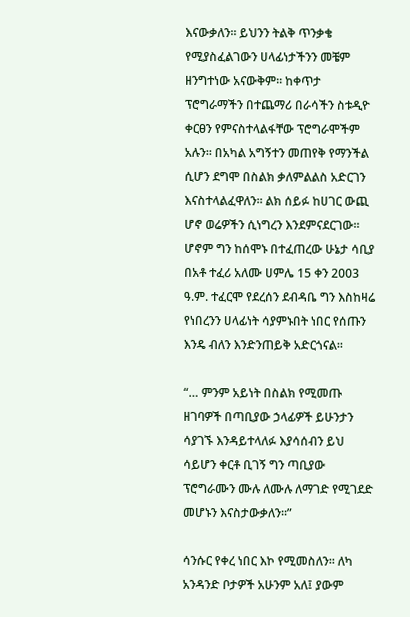እናውቃለን፡፡ ይህንን ትልቅ ጥንቃቄ የሚያስፈልገውን ሀላፊነታችንን መቼም ዘንግተነው አናውቅም፡፡ ከቀጥታ ፕሮግራማችን በተጨማሪ በራሳችን ስቱዲዮ ቀርፀን የምናስተላልፋቸው ፕሮግራሞችም አሉን፡፡ በአካል አግኝተን መጠየቅ የማንችል ሲሆን ደግሞ በስልክ ቃለምልልስ አድርገን እናስተላልፈዋለን፡፡ ልክ ሰይፉ ከሀገር ውጪ ሆኖ ወሬዎችን ሲነግረን እንደምናደርገው፡፡ ሆኖም ግን ከሰሞኑ በተፈጠረው ሁኔታ ሳቢያ በአቶ ተፈሪ አለሙ ሀምሌ 15 ቀን 2003 ዓ.ም. ተፈርሞ የደረሰን ደብዳቤ ግን እስከዛሬ የነበረንን ሀላፊነት ሳያምኑበት ነበር የሰጡን እንዴ ብለን እንድንጠይቅ አድርጎናል፡፡

“… ምንም አይነት በስልክ የሚመጡ ዘገባዎች በጣቢያው ኃላፊዎች ይሁንታን ሳያገኙ እንዳይተላለፉ እያሳሰብን ይህ ሳይሆን ቀርቶ ቢገኝ ግን ጣቢያው ፕሮግራሙን ሙሉ ለሙሉ ለማገድ የሚገደድ መሆኑን እናስታውቃለን፡፡”

ሳንሱር የቀረ ነበር እኮ የሚመስለን፡፡ ለካ አንዳንድ ቦታዎች አሁንም አለ፤ ያውም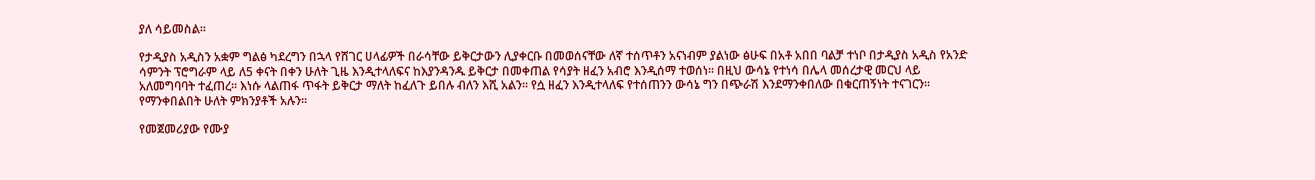ያለ ሳይመስል፡፡

የታዲያስ አዲስን አቋም ግልፅ ካደረግን በኋላ የሸገር ሀላፊዎች በራሳቸው ይቅርታውን ሊያቀርቡ በመወሰናቸው ለኛ ተሰጥቶን አናነብም ያልነው ፅሁፍ በአቶ አበበ ባልቻ ተነቦ በታዲያስ አዲስ የአንድ ሳምንት ፕሮግራም ላይ ለ5 ቀናት በቀን ሁለት ጊዜ እንዲተላለፍና ከእያንዳንዱ ይቅርታ በመቀጠል የሳያት ዘፈን አብሮ እንዲሰማ ተወሰነ፡፡ በዚህ ውሳኔ የተነሳ በሌላ መሰረታዊ መርህ ላይ አለመግባባት ተፈጠረ፡፡ እነሱ ላልጠፋ ጥፋት ይቅርታ ማለት ከፈለጉ ይበሉ ብለን እሺ አልን፡፡ የሷ ዘፈን እንዲተላለፍ የተሰጠንን ውሳኔ ግን በጭራሽ እንደማንቀበለው በቁርጠኝነት ተናገርን፡፡ የማንቀበልበት ሁለት ምክንያቶች አሉን፡፡

የመጀመሪያው የሙያ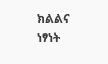ክልልና ነፃነት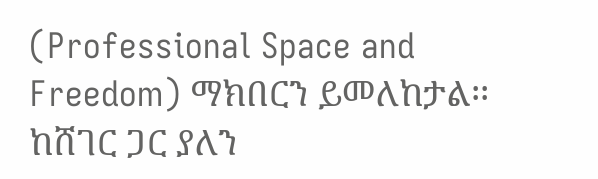(Professional Space and Freedom) ማክበርን ይመለከታል፡፡ ከሸገር ጋር ያለን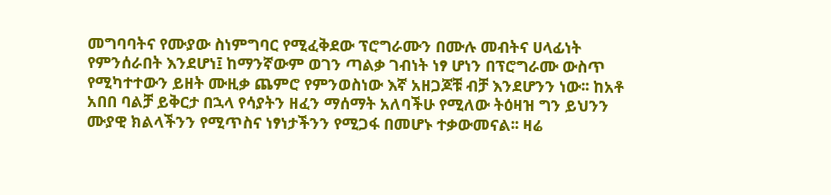መግባባትና የሙያው ስነምግባር የሚፈቅደው ፕሮግራሙን በሙሉ መብትና ሀላፊነት የምንሰራበት እንደሆነ፤ ከማንኛውም ወገን ጣልቃ ገብነት ነፃ ሆነን በፕሮግራሙ ውስጥ የሚካተተውን ይዘት ሙዚቃ ጨምሮ የምንወስነው እኛ አዘጋጆቹ ብቻ እንደሆንን ነው፡፡ ከአቶ አበበ ባልቻ ይቅርታ በኋላ የሳያትን ዘፈን ማሰማት አለባችሁ የሚለው ትዕዛዝ ግን ይህንን ሙያዊ ክልላችንን የሚጥስና ነፃነታችንን የሚጋፋ በመሆኑ ተቃውመናል፡፡ ዛሬ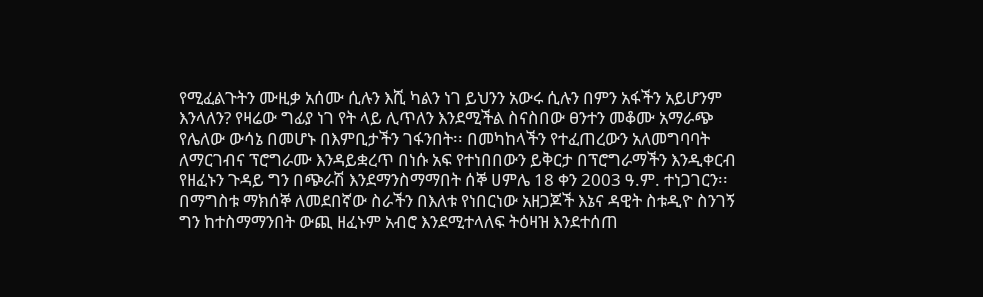የሚፈልጉትን ሙዚቃ አሰሙ ሲሉን እሺ ካልን ነገ ይህንን አውሩ ሲሉን በምን አፋችን አይሆንም እንላለን? የዛሬው ግፊያ ነገ የት ላይ ሊጥለን እንደሚችል ስናስበው ፀንተን መቆሙ አማራጭ የሌለው ውሳኔ በመሆኑ በእምቢታችን ገፋንበት፡፡ በመካከላችን የተፈጠረውን አለመግባባት ለማርገብና ፕሮግራሙ እንዳይቋረጥ በነሱ አፍ የተነበበውን ይቅርታ በፕሮግራማችን እንዲቀርብ የዘፈኑን ጉዳይ ግን በጭራሽ እንደማንስማማበት ሰኞ ሀምሌ 18 ቀን 2003 ዓ.ም. ተነጋገርን፡፡ በማግስቱ ማክሰኞ ለመደበኛው ስራችን በእለቱ የነበርነው አዘጋጆች እኔና ዳዊት ስቱዲዮ ስንገኝ ግን ከተስማማንበት ውጪ ዘፈኑም አብሮ እንደሚተላለፍ ትዕዛዝ እንደተሰጠ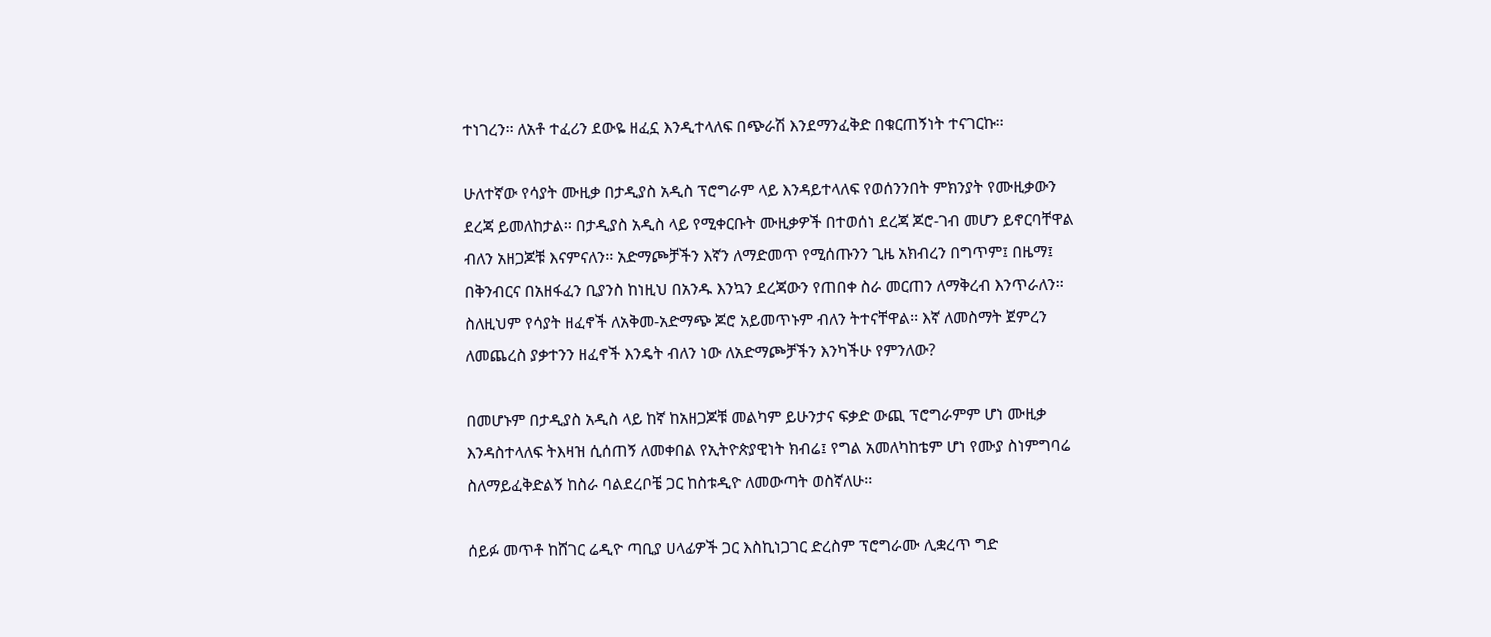ተነገረን፡፡ ለአቶ ተፈሪን ደውዬ ዘፈኗ እንዲተላለፍ በጭራሽ እንደማንፈቅድ በቁርጠኝነት ተናገርኩ፡፡

ሁለተኛው የሳያት ሙዚቃ በታዲያስ አዲስ ፕሮግራም ላይ እንዳይተላለፍ የወሰንንበት ምክንያት የሙዚቃውን ደረጃ ይመለከታል፡፡ በታዲያስ አዲስ ላይ የሚቀርቡት ሙዚቃዎች በተወሰነ ደረጃ ጆሮ-ገብ መሆን ይኖርባቸዋል ብለን አዘጋጆቹ እናምናለን፡፡ አድማጮቻችን እኛን ለማድመጥ የሚሰጡንን ጊዜ አክብረን በግጥም፤ በዜማ፤ በቅንብርና በአዘፋፈን ቢያንስ ከነዚህ በአንዱ እንኳን ደረጃውን የጠበቀ ስራ መርጠን ለማቅረብ እንጥራለን፡፡ ስለዚህም የሳያት ዘፈኖች ለአቅመ-አድማጭ ጆሮ አይመጥኑም ብለን ትተናቸዋል፡፡ እኛ ለመስማት ጀምረን ለመጨረስ ያቃተንን ዘፈኖች እንዴት ብለን ነው ለአድማጮቻችን እንካችሁ የምንለው?

በመሆኑም በታዲያስ አዲስ ላይ ከኛ ከአዘጋጆቹ መልካም ይሁንታና ፍቃድ ውጪ ፕሮግራምም ሆነ ሙዚቃ እንዳስተላለፍ ትእዛዝ ሲሰጠኝ ለመቀበል የኢትዮጵያዊነት ክብሬ፤ የግል አመለካከቴም ሆነ የሙያ ስነምግባሬ ስለማይፈቅድልኝ ከስራ ባልደረቦቼ ጋር ከስቱዲዮ ለመውጣት ወስኛለሁ፡፡

ሰይፉ መጥቶ ከሸገር ሬዲዮ ጣቢያ ሀላፊዎች ጋር እስኪነጋገር ድረስም ፕሮግራሙ ሊቋረጥ ግድ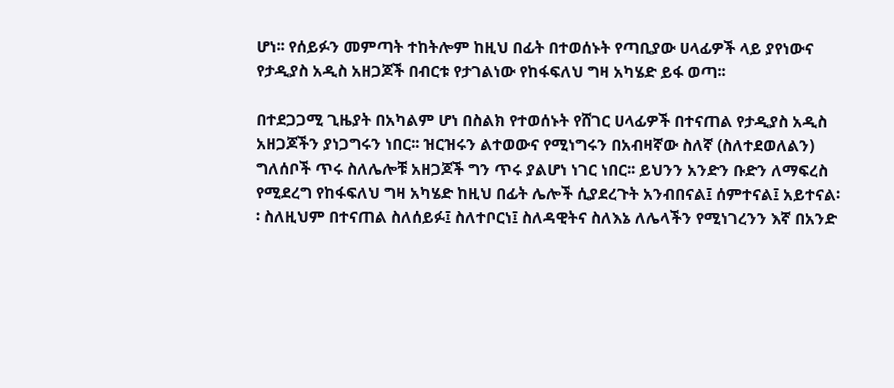ሆነ፡፡ የሰይፉን መምጣት ተከትሎም ከዚህ በፊት በተወሰኑት የጣቢያው ሀላፊዎች ላይ ያየነውና የታዲያስ አዲስ አዘጋጆች በብርቱ የታገልነው የከፋፍለህ ግዛ አካሄድ ይፋ ወጣ፡፡

በተደጋጋሚ ጊዜያት በአካልም ሆነ በስልክ የተወሰኑት የሸገር ሀላፊዎች በተናጠል የታዲያስ አዲስ አዘጋጆችን ያነጋግሩን ነበር፡፡ ዝርዝሩን ልተወውና የሚነግሩን በአብዛኛው ስለኛ (ስለተደወለልን) ግለሰቦች ጥሩ ስለሌሎቹ አዘጋጆች ግን ጥሩ ያልሆነ ነገር ነበር፡፡ ይህንን አንድን ቡድን ለማፍረስ የሚደረግ የከፋፍለህ ግዛ አካሄድ ከዚህ በፊት ሌሎች ሲያደረጉት አንብበናል፤ ሰምተናል፤ አይተናል፡፡ ስለዚህም በተናጠል ስለሰይፉ፤ ስለተቦርነ፤ ስለዳዊትና ስለእኔ ለሌላችን የሚነገረንን እኛ በአንድ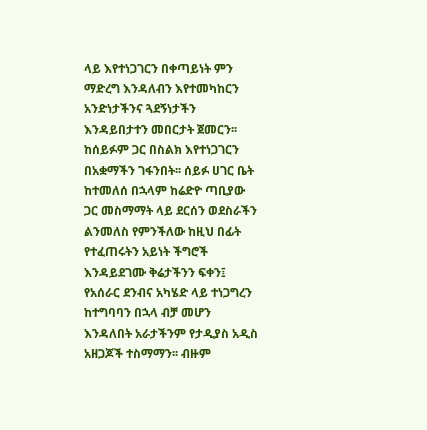ላይ እየተነጋገርን በቀጣይነት ምን ማድረግ እንዳለብን እየተመካከርን አንድነታችንና ጓደኝነታችን እንዳይበታተን መበርታት ጀመርን፡፡ ከሰይፉም ጋር በስልክ እየተነጋገርን በአቋማችን ገፋንበት፡፡ ሰይፉ ሀገር ቤት ከተመለሰ በኋላም ከሬድዮ ጣቢያው ጋር መስማማት ላይ ደርሰን ወደስራችን ልንመለስ የምንችለው ከዚህ በፊት የተፈጠሩትን አይነት ችግሮች እንዳይደገሙ ቅሬታችንን ፍቀን፤ የአሰራር ደንብና አካሄድ ላይ ተነጋግረን ከተግባባን በኋላ ብቻ መሆን እንዳለበት አራታችንም የታዲያስ አዲስ አዘጋጆች ተስማማን፡፡ ብዙም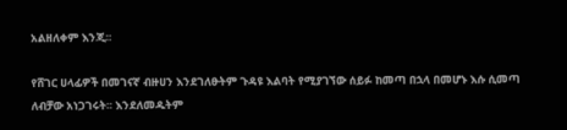አልዘለቀም እንጂ፡፡

የሸገር ሀላፊዎች በመገናኛ ብዙሀን እንደገለፁትም ጉዳዩ እልባት የሚያገኘው ሰይፉ ከመጣ በኋላ በመሆኑ እሱ ሲመጣ ለብቻው አነጋገሩት፡፡ እንደለመዱትም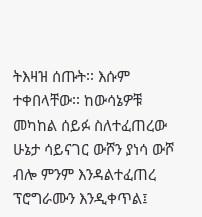ትእዛዝ ሰጡት፡፡ እሱም ተቀበላቸው፡፡ ከውሳኔዎቹ መካከል ሰይፉ ስለተፈጠረው ሁኔታ ሳይናገር ውሾን ያነሳ ውሾ ብሎ ምንም እንዳልተፈጠረ ፕሮግራሙን እንዲቀጥል፤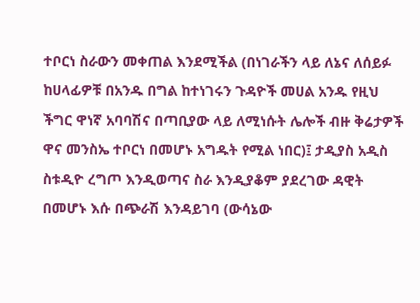ተቦርነ ስራውን መቀጠል እንደሚችል (በነገራችን ላይ ለኔና ለሰይፉ ከሀላፊዎቹ በአንዱ በግል ከተነገሩን ጉዳዮች መሀል አንዱ የዚህ ችግር ዋነኛ አባባሽና በጣቢያው ላይ ለሚነሱት ሌሎች ብዙ ቅሬታዎች ዋና መንስኤ ተቦርነ በመሆኑ አግዱት የሚል ነበር)፤ ታዲያስ አዲስ ስቱዲዮ ረግጦ እንዲወጣና ስራ እንዲያቆም ያደረገው ዳዊት በመሆኑ እሱ በጭራሽ እንዳይገባ (ውሳኔው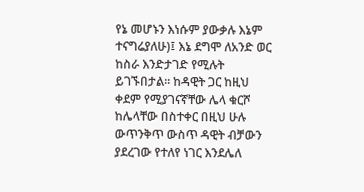የኔ መሆኑን እነሱም ያውቃሉ እኔም ተናግሬያለሁ)፤ እኔ ደግሞ ለአንድ ወር ከስራ እንድታገድ የሚሉት ይገኙበታል፡፡ ከዳዊት ጋር ከዚህ ቀደም የሚያገናኛቸው ሌላ ቁርሾ ከሌላቸው በስተቀር በዚህ ሁሉ ውጥንቅጥ ውስጥ ዳዊት ብቻውን ያደረገው የተለየ ነገር እንደሌለ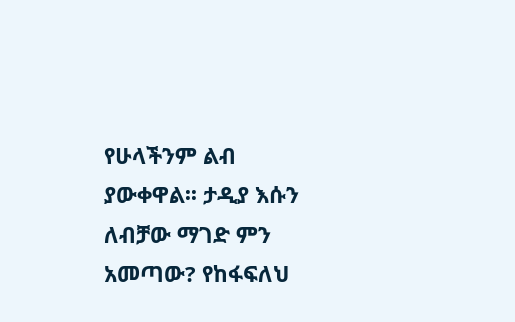የሁላችንም ልብ ያውቀዋል፡፡ ታዲያ እሱን ለብቻው ማገድ ምን አመጣው? የከፋፍለህ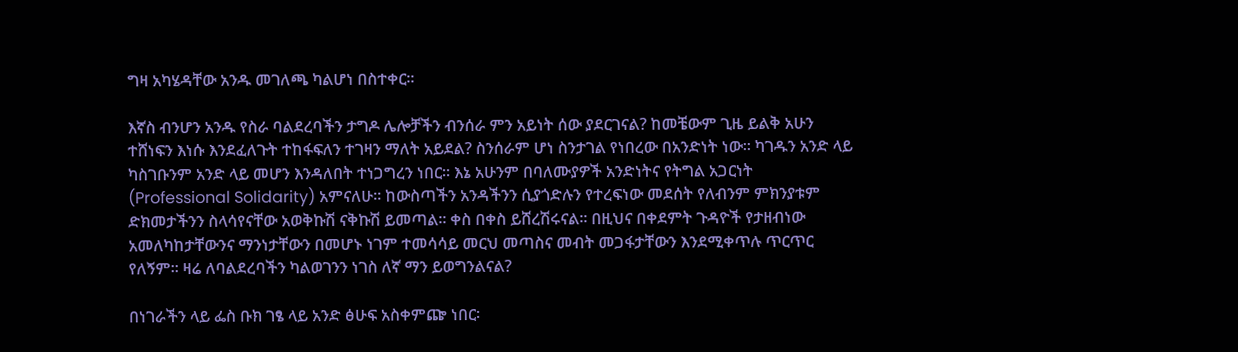ግዛ አካሄዳቸው አንዱ መገለጫ ካልሆነ በስተቀር፡፡

እኛስ ብንሆን አንዱ የስራ ባልደረባችን ታግዶ ሌሎቻችን ብንሰራ ምን አይነት ሰው ያደርገናል? ከመቼውም ጊዜ ይልቅ አሁን ተሸነፍን እነሱ እንደፈለጉት ተከፋፍለን ተገዛን ማለት አይደል? ስንሰራም ሆነ ስንታገል የነበረው በአንድነት ነው፡፡ ካገዱን አንድ ላይ ካስገቡንም አንድ ላይ መሆን እንዳለበት ተነጋግረን ነበር፡፡ እኔ አሁንም በባለሙያዎች አንድነትና የትግል አጋርነት (Professional Solidarity) አምናለሁ፡፡ ከውስጣችን አንዳችንን ሲያጎድሉን የተረፍነው መደሰት የለብንም ምክንያቱም ድክመታችንን ስላሳየናቸው አወቅኩሽ ናቅኩሽ ይመጣል፡፡ ቀስ በቀስ ይሸረሽሩናል፡፡ በዚህና በቀደምት ጉዳዮች የታዘብነው አመለካከታቸውንና ማንነታቸውን በመሆኑ ነገም ተመሳሳይ መርህ መጣስና መብት መጋፋታቸውን እንደሚቀጥሉ ጥርጥር የለኝም፡፡ ዛሬ ለባልደረባችን ካልወገንን ነገስ ለኛ ማን ይወግንልናል?

በነገራችን ላይ ፌስ ቡክ ገፄ ላይ አንድ ፅሁፍ አስቀምጬ ነበር፡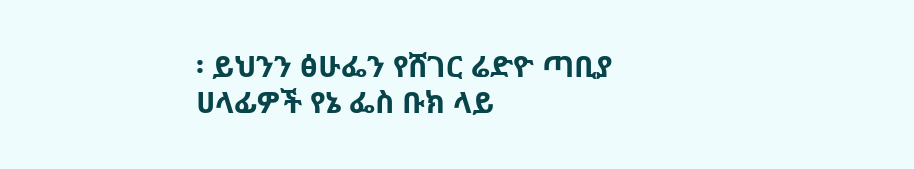፡ ይህንን ፅሁፌን የሸገር ሬድዮ ጣቢያ ሀላፊዎች የኔ ፌስ ቡክ ላይ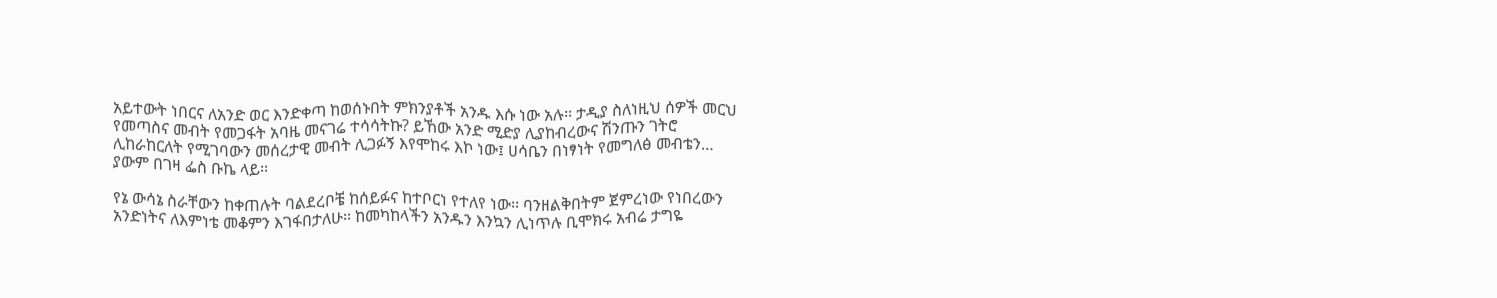አይተውት ነበርና ለአንድ ወር እንድቀጣ ከወሰኑበት ምክንያቶች አንዱ እሱ ነው አሉ፡፡ ታዲያ ስለነዚህ ሰዎች መርህ የመጣስና መብት የመጋፋት አባዜ መናገሬ ተሳሳትኩ? ይኸው አንድ ሚድያ ሊያከብረውና ሽንጡን ገትሮ ሊከራከርለት የሚገባውን መሰረታዊ መብት ሊጋፉኝ እየሞከሩ እኮ ነው፤ ሀሳቤን በነፃነት የመግለፅ መብቴን… ያውም በገዛ ፌስ ቡኬ ላይ፡፡

የኔ ውሳኔ ስራቸውን ከቀጠሉት ባልደረቦቼ ከሰይፉና ከተቦርነ የተለየ ነው፡፡ ባንዘልቅበትም ጀምረነው የነበረውን አንድነትና ለእምነቴ መቆምን እገፋበታለሁ፡፡ ከመካከላችን አንዱን እንኳን ሊነጥሉ ቢሞክሩ አብሬ ታግዬ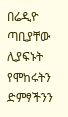በሬዲዮ ጣቢያቸው ሊያፍኑት የሞከሩትን ድምፃችንን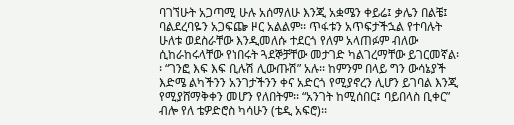ባገኘሁት አጋጣሚ ሁሉ አሰማለሁ እንጂ አቋሜን ቀይሬ፤ ቃሌን በልቼ፤ ባልደረባዬን አጋፍጬ ዞር አልልም፡፡ ጥፋቱን አጥፍታችኋል የተባሉት ሁለቱ ወደስራቸው እንዲመለሱ ተደርጎ የለም አላጠፉም ብለው ሲከራከሩላቸው የነበሩት ጓደኞቻቸው መታገድ ካልገረማቸው ይገርመኛል፡፡ “ገንፎ እፍ እፍ ቢሉሽ ሊውጡሽ” አሉ፡፡ ከምንም በላይ ግን ውሳኔያች እድሜ ልካችንን አንገታችንን ቀና አድርጎ የሚያኖረን ሊሆን ይገባል እንጂ የሚያሸማቅቀን መሆን የለበትም፡፡ “አንገት ከሚሰበር፤ ባይበላስ ቢቀር” ብሎ የለ ቴዎድሮስ ካሳሁን (ቴዲ አፍሮ)፡፡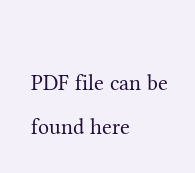PDF file can be found here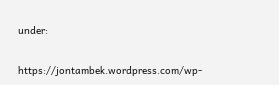under:

https://jontambek.wordpress.com/wp-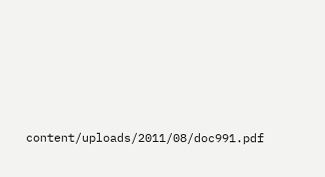content/uploads/2011/08/doc991.pdf